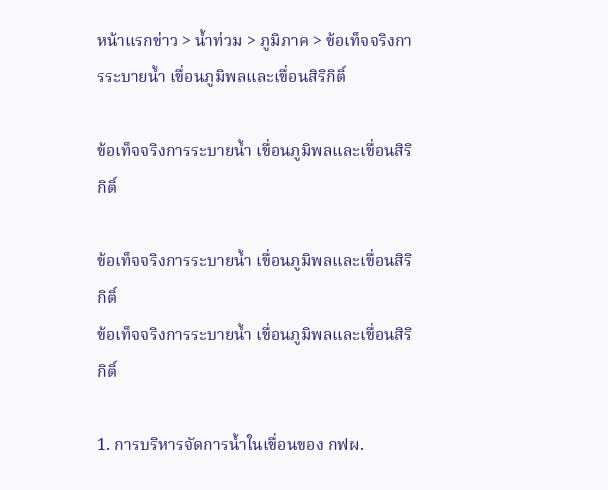หน้าแรกข่าว > น้ำท่วม > ภูมิภาค > ข้อเท็จจริงการระบายน้ำ เขื่อนภูมิพลและเขื่อนสิริกิติ์

ข้อเท็จจริงการระบายน้ำ เขื่อนภูมิพลและเขื่อนสิริกิติ์

ข้อเท็จจริงการระบายน้ำ เขื่อนภูมิพลและเขื่อนสิริกิติ์
ข้อเท็จจริงการระบายน้ำ เขื่อนภูมิพลและเขื่อนสิริกิติ์

1. การบริหารจัดการน้ำในเขื่อนของ กฟผ.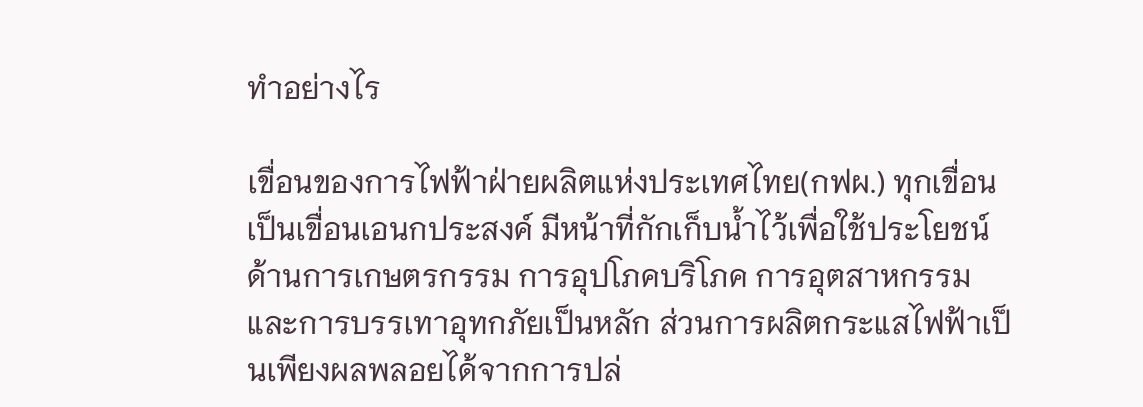ทำอย่างไร

เขื่อนของการไฟฟ้าฝ่ายผลิตแห่งประเทศไทย(กฟผ.) ทุกเขื่อนเป็นเขื่อนเอนกประสงค์ มีหน้าที่กักเก็บน้ำไว้เพื่อใช้ประโยชน์ด้านการเกษตรกรรม การอุปโภคบริโภค การอุตสาหกรรมและการบรรเทาอุทกภัยเป็นหลัก ส่วนการผลิตกระแสไฟฟ้าเป็นเพียงผลพลอยได้จากการปล่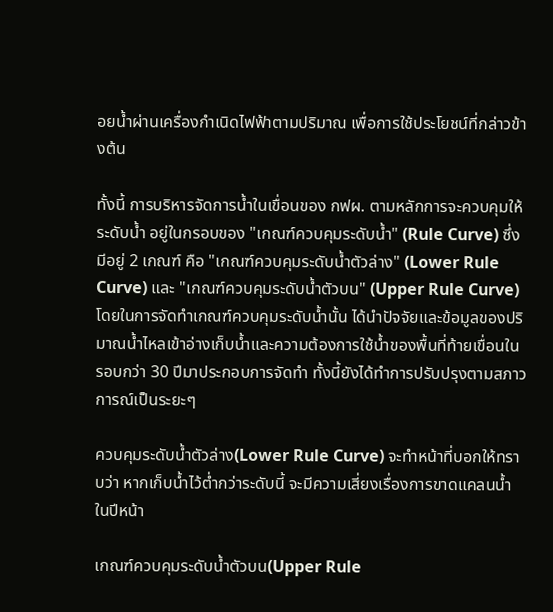อยน้ำผ่านเครื่องกำเนิดไฟฟ้าตามปริมาณ เพื่อการใช้ประโยชน์ที่กล่าวข้างต้น

ทั้งนี้ การบริหารจัดการน้ำในเขื่อนของ กฟผ. ตามหลักการจะควบคุมให้ระดับน้ำ อยู่ในกรอบของ "เกณฑ์ควบคุมระดับน้ำ" (Rule Curve) ซึ่งมีอยู่ 2 เกณฑ์ คือ "เกณฑ์ควบคุมระดับน้ำตัวล่าง" (Lower Rule Curve) และ "เกณฑ์ควบคุมระดับน้ำตัวบน" (Upper Rule Curve) โดยในการจัดทำเกณฑ์ควบคุมระดับน้ำนั้น ได้นำปัจจัยและข้อมูลของปริมาณน้ำไหลเข้าอ่างเก็บน้ำและความต้องการใช้น้ำของพื้นที่ท้ายเขื่อนในรอบกว่า 30 ปีมาประกอบการจัดทำ ทั้งนี้ยังได้ทำการปรับปรุงตามสภาวการณ์เป็นระยะๆ

ควบคุมระดับน้ำตัวล่าง(Lower Rule Curve) จะทำหน้าที่บอกให้ทราบว่า หากเก็บน้ำไว้ต่ำกว่าระดับนี้ จะมีความเสี่ยงเรื่องการขาดแคลนน้ำในปีหน้า

เกณฑ์ควบคุมระดับน้ำตัวบน(Upper Rule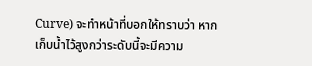Curve) จะทำหน้าที่บอกให้ทราบว่า หากเก็บน้ำไว้สูงกว่าระดับนี้จะมีความ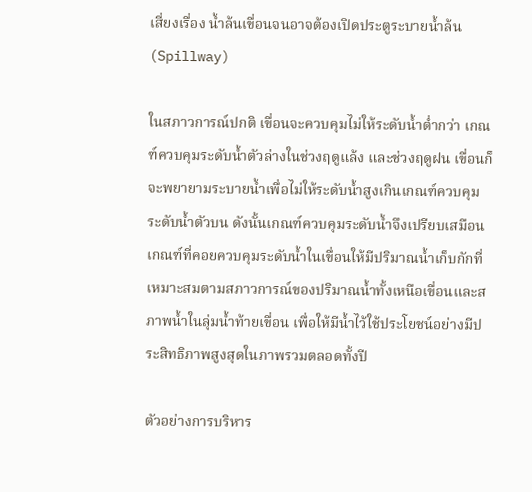เสี่ยงเรื่อง น้ำล้นเขื่อนจนอาจต้องเปิดประตูระบายน้ำล้น (Spillway)

ในสภาวการณ์ปกติ เขื่อนจะควบคุมไม่ให้ระดับน้ำต่ำกว่า เกณฑ์ควบคุมระดับน้ำตัวล่างในช่วงฤดูแล้ง และช่วงฤดูฝน เขื่อนก็จะพยายามระบายน้ำเพื่อไม่ให้ระดับน้ำสูงเกินเกณฑ์ควบคุมระดับน้ำตัวบน ดังนั้นเกณฑ์ควบคุมระดับน้ำจึงเปรียบเสมือนเกณฑ์ที่คอยควบคุมระดับน้ำในเขื่อนให้มีปริมาณน้ำเก็บกักที่เหมาะสมตามสภาวการณ์ของปริมาณน้ำทั้งเหนือเขื่อนและสภาพน้ำในลุ่มน้ำท้ายเขื่อน เพื่อให้มีน้ำไว้ใช้ประโยชน์อย่างมีประสิทธิภาพสูงสุดในภาพรวมตลอดทั้งปี

ตัวอย่างการบริหาร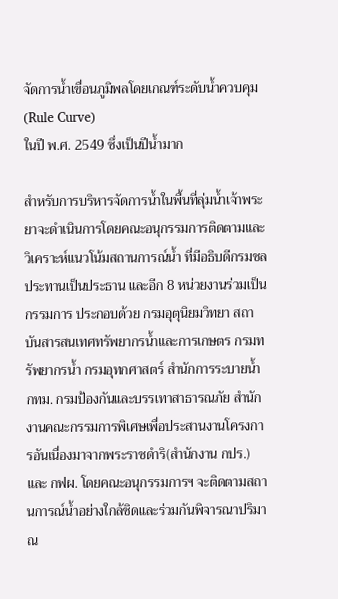จัดการน้ำเขื่อนภูมิพลโดยเกณฑ์ระดับน้ำควบคุม (Rule Curve)
ในปี พ.ศ. 2549 ซึ่งเป็นปีน้ำมาก

สำหรับการบริหารจัดการน้ำในพื้นที่ลุ่มน้ำเจ้าพระยาจะดำเนินการโดยคณะอนุกรรมการติดตามและวิเคราะห์แนวโน้มสถานการณ์น้ำ ที่มีอธิบดีกรมชลประทานเป็นประธาน และอีก 8 หน่วยงานร่วมเป็นกรรมการ ประกอบด้วย กรมอุตุนิยมวิทยา สถาบันสารสนเทศทรัพยากรน้ำและการเกษตร กรมทรัพยากรน้ำ กรมอุทกศาสตร์ สำนักการระบายน้ำ กทม. กรมป้องกันและบรรเทาสาธารณภัย สำนักงานคณะกรรมการพิเศษเพื่อประสานงานโครงการอันเนื่องมาจากพระราชดำริ(สำนักงาน กปร.) และ กฟผ. โดยคณะอนุกรรมการฯ จะติดตามสถานการณ์น้ำอย่างใกล้ชิดและร่วมกันพิจารณาปริมาณ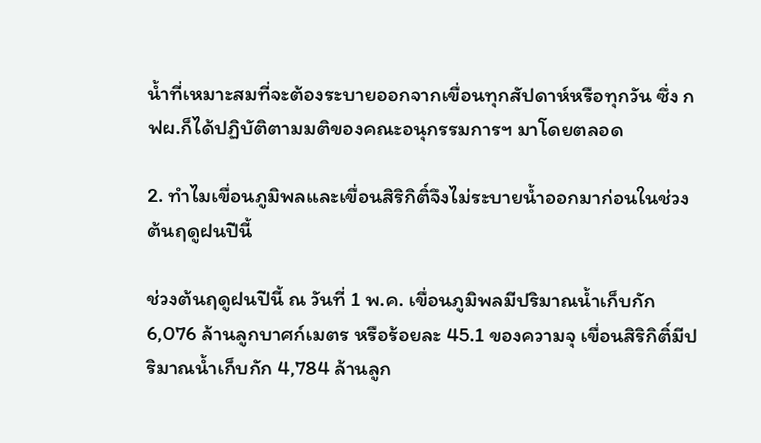น้ำที่เหมาะสมที่จะต้องระบายออกจากเขื่อนทุกสัปดาห์หรือทุกวัน ซึ่ง กฟผ.ก็ได้ปฏิบัติตามมติของคณะอนุกรรมการฯ มาโดยตลอด

2. ทำไมเขื่อนภูมิพลและเขื่อนสิริกิติ์จึงไม่ระบายน้ำออกมาก่อนในช่วงต้นฤดูฝนปีนี้

ช่วงต้นฤดูฝนปีนี้ ณ วันที่ 1 พ.ค. เขื่อนภูมิพลมีปริมาณน้ำเก็บกัก 6,076 ล้านลูกบาศก์เมตร หรือร้อยละ 45.1 ของความจุ เขื่อนสิริกิติ์มีปริมาณน้ำเก็บกัก 4,784 ล้านลูก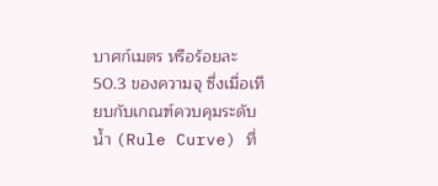บาศก์เมตร หรือร้อยละ 50.3 ของความจุ ซึ่งเมื่อเทียบกับเกณฑ์ควบคุมระดับน้ำ (Rule Curve) ที่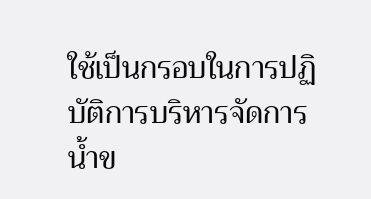ใช้เป็นกรอบในการปฏิบัติการบริหารจัดการน้ำข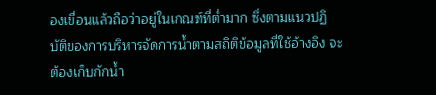องเขื่อนแล้วถือว่าอยู่ในเกณฑ์ที่ต่ำมาก ซึ่งตามแนวปฏิบัติของการบริหารจัดการน้ำตามสถิติข้อมูลที่ใช้อ้างอิง จะต้องเก็บกักน้ำ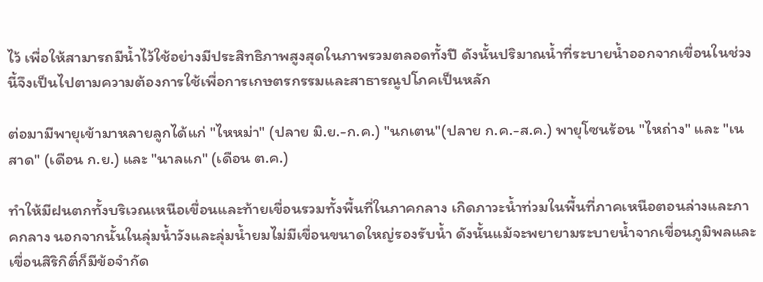ไว้ เพื่อให้สามารถมีน้ำไว้ใช้อย่างมีประสิทธิภาพสูงสุดในภาพรวมตลอดทั้งปี ดังนั้นปริมาณน้ำที่ระบายน้ำออกจากเขื่อนในช่วงนี้จึงเป็นไปตามความต้องการใช้เพื่อการเกษตรกรรมและสาธารณูปโภคเป็นหลัก

ต่อมามีพายุเข้ามาหลายลูกได้แก่ "ไหหม่า" (ปลาย มิ.ย.-ก.ค.) "นกเตน"(ปลาย ก.ค.-ส.ค.) พายุโซนร้อน "ไหถ่าง" และ "เนสาด" (เดือน ก.ย.) และ "นาลแก" (เดือน ต.ค.)

ทำให้มีฝนตกทั้งบริเวณเหนือเขื่อนและท้ายเขื่อนรวมทั้งพื้นที่ในภาคกลาง เกิดภาวะน้ำท่วมในพื้นที่ภาคเหนือตอนล่างและภาคกลาง นอกจากนั้นในลุ่มน้ำวังและลุ่มน้ำยมไม่มีเขื่อนขนาดใหญ่รองรับน้ำ ดังนั้นแม้จะพยายามระบายน้ำจากเขื่อนภูมิพลและเขื่อนสิริกิติ์ก็มีข้อจำกัด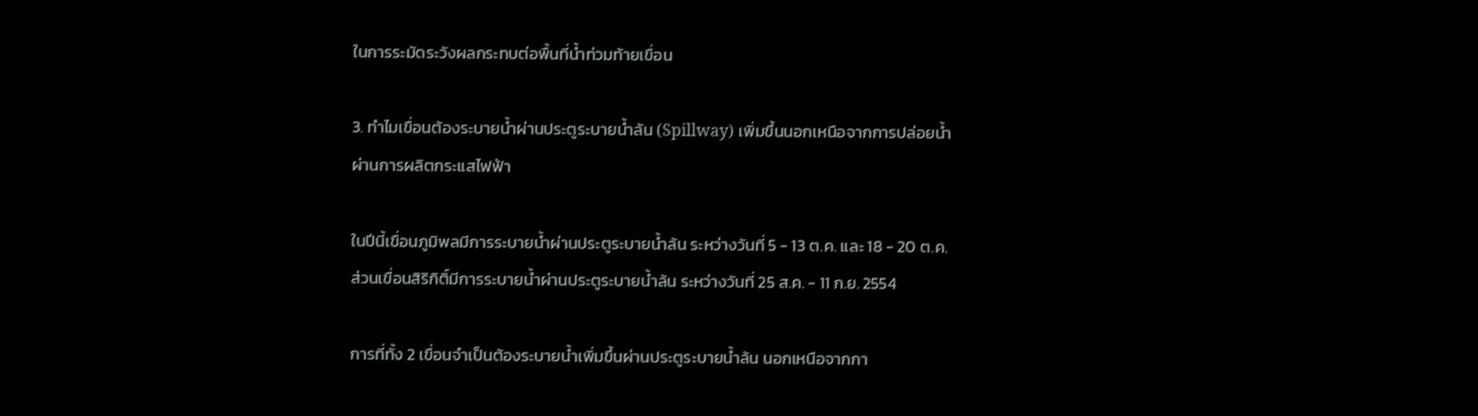ในการระมัดระวังผลกระทบต่อพื้นที่น้ำท่วมท้ายเขื่อน

3. ทำไมเขื่อนต้องระบายน้ำผ่านประตูระบายน้ำล้น (Spillway) เพิ่มขึ้นนอกเหนือจากการปล่อยน้ำผ่านการผลิตกระแสไฟฟ้า

ในปีนี้เขื่อนภูมิพลมีการระบายน้ำผ่านประตูระบายน้ำล้น ระหว่างวันที่ 5 - 13 ต.ค. และ 18 - 20 ต.ค. ส่วนเขื่อนสิริกิติ์มีการระบายน้ำผ่านประตูระบายน้ำล้น ระหว่างวันที่ 25 ส.ค. - 11 ก.ย. 2554

การที่ทั้ง 2 เขื่อนจำเป็นต้องระบายน้ำเพิ่มขึ้นผ่านประตูระบายน้ำล้น นอกเหนือจากกา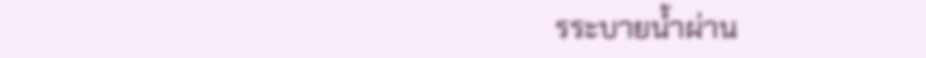รระบายน้ำผ่าน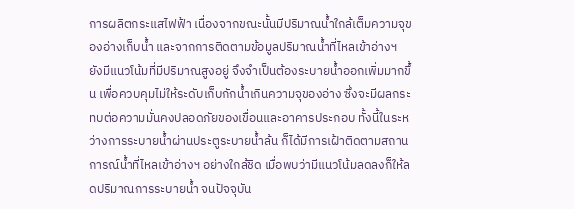การผลิตกระแสไฟฟ้า เนื่องจากขณะนั้นมีปริมาณน้ำใกล้เต็มความจุของอ่างเก็บน้ำ และจากการติดตามข้อมูลปริมาณน้ำที่ไหลเข้าอ่างฯ ยังมีแนวโน้มที่มีปริมาณสูงอยู่ จึงจำเป็นต้องระบายน้ำออกเพิ่มมากขึ้น เพื่อควบคุมไม่ให้ระดับเก็บกักน้ำเกินความจุของอ่าง ซึ่งจะมีผลกระทบต่อความมั่นคงปลอดภัยของเขื่อนและอาคารประกอบ ทั้งนี้ในระหว่างการระบายน้ำผ่านประตูระบายน้ำล้น ก็ได้มีการเฝ้าติดตามสถานการณ์น้ำที่ไหลเข้าอ่างฯ อย่างใกล้ชิด เมื่อพบว่ามีแนวโน้มลดลงก็ให้ลดปริมาณการระบายน้ำ จนปัจจุบัน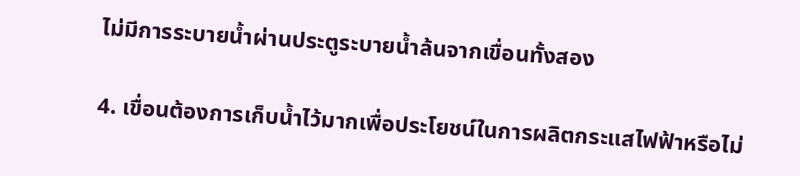ไม่มีการระบายน้ำผ่านประตูระบายน้ำล้นจากเขื่อนทั้งสอง

4. เขื่อนต้องการเก็บน้ำไว้มากเพื่อประโยชน์ในการผลิตกระแสไฟฟ้าหรือไม่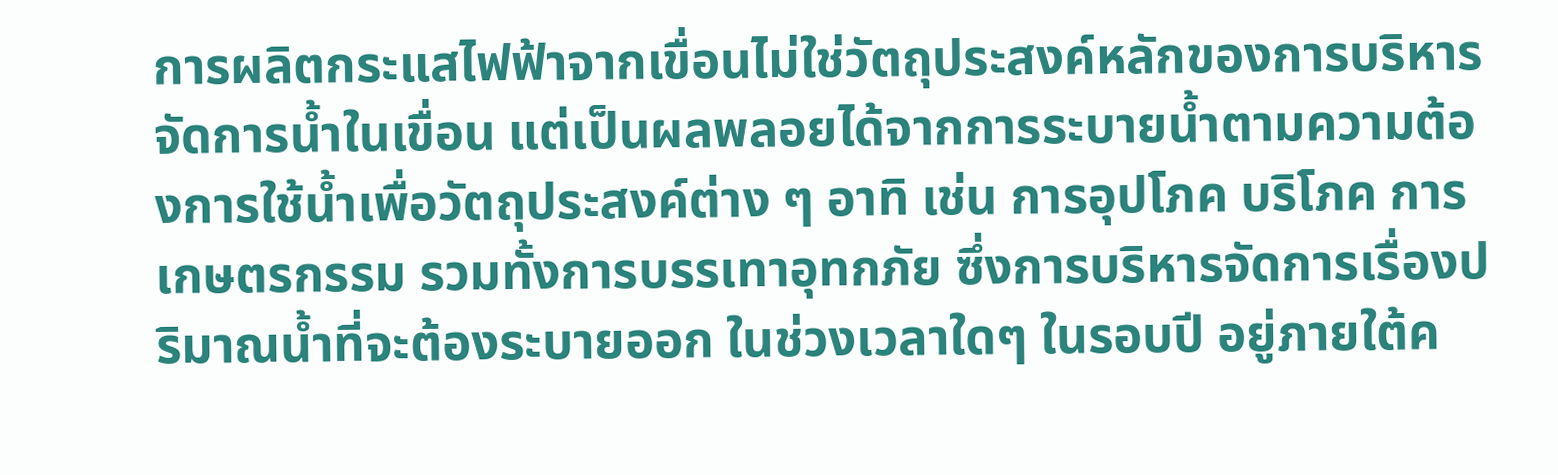การผลิตกระแสไฟฟ้าจากเขื่อนไม่ใช่วัตถุประสงค์หลักของการบริหารจัดการน้ำในเขื่อน แต่เป็นผลพลอยได้จากการระบายน้ำตามความต้องการใช้น้ำเพื่อวัตถุประสงค์ต่าง ๆ อาทิ เช่น การอุปโภค บริโภค การเกษตรกรรม รวมทั้งการบรรเทาอุทกภัย ซึ่งการบริหารจัดการเรื่องปริมาณน้ำที่จะต้องระบายออก ในช่วงเวลาใดๆ ในรอบปี อยู่ภายใต้ค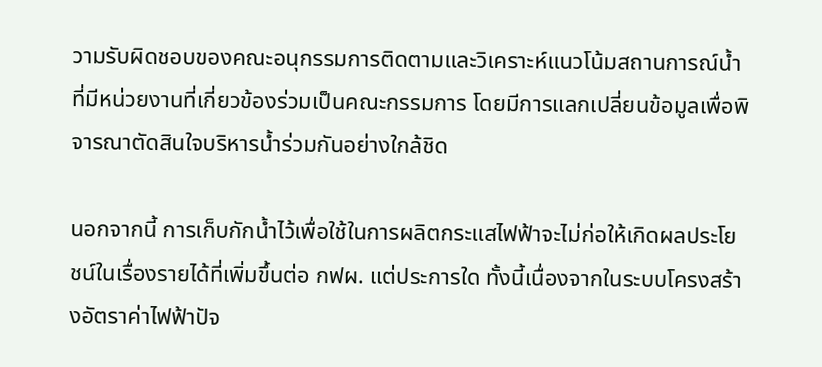วามรับผิดชอบของคณะอนุกรรมการติดตามและวิเคราะห์แนวโน้มสถานการณ์น้ำ ที่มีหน่วยงานที่เกี่ยวข้องร่วมเป็นคณะกรรมการ โดยมีการแลกเปลี่ยนข้อมูลเพื่อพิจารณาตัดสินใจบริหารน้ำร่วมกันอย่างใกล้ชิด

นอกจากนี้ การเก็บกักน้ำไว้เพื่อใช้ในการผลิตกระแสไฟฟ้าจะไม่ก่อให้เกิดผลประโยชน์ในเรื่องรายได้ที่เพิ่มขึ้นต่อ กฟผ. แต่ประการใด ทั้งนี้เนื่องจากในระบบโครงสร้างอัตราค่าไฟฟ้าปัจ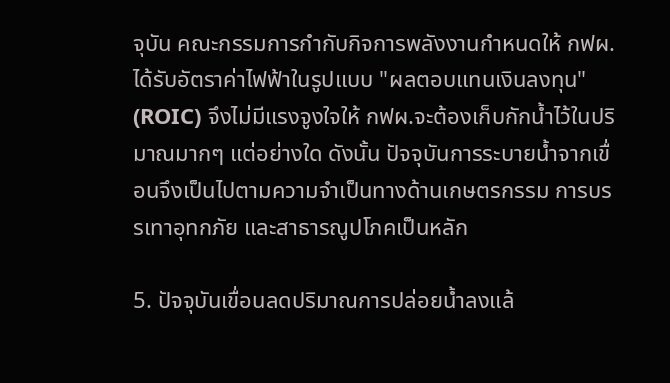จุบัน คณะกรรมการกำกับกิจการพลังงานกำหนดให้ กฟผ.ได้รับอัตราค่าไฟฟ้าในรูปแบบ "ผลตอบแทนเงินลงทุน" (ROIC) จึงไม่มีแรงจูงใจให้ กฟผ.จะต้องเก็บกักน้ำไว้ในปริมาณมากๆ แต่อย่างใด ดังนั้น ปัจจุบันการระบายน้ำจากเขื่อนจึงเป็นไปตามความจำเป็นทางด้านเกษตรกรรม การบรรเทาอุทกภัย และสาธารณูปโภคเป็นหลัก

5. ปัจจุบันเขื่อนลดปริมาณการปล่อยน้ำลงแล้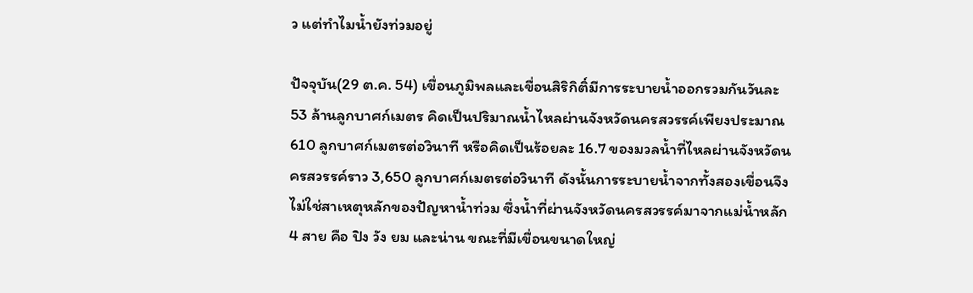ว แต่ทำไมน้ำยังท่วมอยู่

ปัจจุบัน(29 ต.ค. 54) เขื่อนภูมิพลและเขื่อนสิริกิติ์มีการระบายน้ำออกรวมกันวันละ 53 ล้านลูกบาศก์เมตร คิดเป็นปริมาณน้ำไหลผ่านจังหวัดนครสวรรค์เพียงประมาณ 610 ลูกบาศก์เมตรต่อวินาที หรือคิดเป็นร้อยละ 16.7 ของมวลน้ำที่ไหลผ่านจังหวัดนครสวรรค์ราว 3,650 ลูกบาศก์เมตรต่อวินาที ดังนั้นการระบายน้ำจากทั้งสองเขื่อนจึงไม่ใช่สาเหตุหลักของปัญหาน้ำท่วม ซึ่งน้ำที่ผ่านจังหวัดนครสวรรค์มาจากแม่น้ำหลัก 4 สาย คือ ปิง วัง ยม และน่าน ขณะที่มีเขื่อนขนาดใหญ่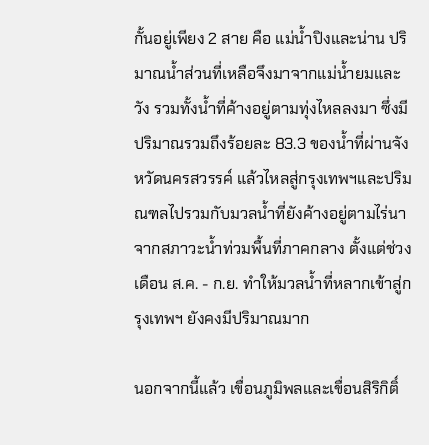กั้นอยู่เพียง 2 สาย คือ แม่น้ำปิงและน่าน ปริมาณน้ำส่วนที่เหลือจึงมาจากแม่น้ำยมและวัง รวมทั้งน้ำที่ค้างอยู่ตามทุ่งไหลลงมา ซึ่งมีปริมาณรวมถึงร้อยละ 83.3 ของน้ำที่ผ่านจังหวัดนครสวรรค์ แล้วไหลสู่กรุงเทพฯและปริมณฑลไปรวมกับมวลน้ำที่ยังค้างอยู่ตามไร่นา จากสภาวะน้ำท่วมพื้นที่ภาคกลาง ตั้งแต่ช่วงเดือน ส.ค. - ก.ย. ทำให้มวลน้ำที่หลากเข้าสู่กรุงเทพฯ ยังคงมีปริมาณมาก

นอกจากนี้แล้ว เขื่อนภูมิพลและเขื่อนสิริกิติ์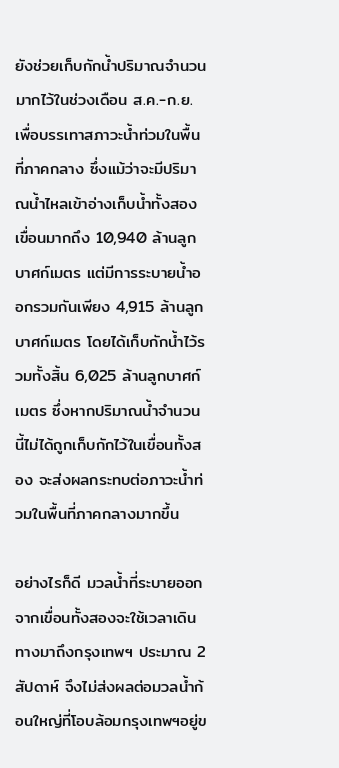ยังช่วยเก็บกักน้ำปริมาณจำนวนมากไว้ในช่วงเดือน ส.ค.-ก.ย. เพื่อบรรเทาสภาวะน้ำท่วมในพื้นที่ภาคกลาง ซึ่งแม้ว่าจะมีปริมาณน้ำไหลเข้าอ่างเก็บน้ำทั้งสองเขื่อนมากถึง 10,940 ล้านลูกบาศก์เมตร แต่มีการระบายน้ำออกรวมกันเพียง 4,915 ล้านลูกบาศก์เมตร โดยได้เก็บกักน้ำไว้รวมทั้งสิ้น 6,025 ล้านลูกบาศก์เมตร ซึ่งหากปริมาณน้ำจำนวนนี้ไม่ได้ถูกเก็บกักไว้ในเขื่อนทั้งสอง จะส่งผลกระทบต่อภาวะน้ำท่วมในพื้นที่ภาคกลางมากขึ้น

อย่างไรก็ดี มวลน้ำที่ระบายออกจากเขื่อนทั้งสองจะใช้เวลาเดินทางมาถึงกรุงเทพฯ ประมาณ 2 สัปดาห์ จึงไม่ส่งผลต่อมวลน้ำก้อนใหญ่ที่โอบล้อมกรุงเทพฯอยู่ข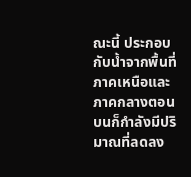ณะนี้ ประกอบกับน้ำจากพื้นที่ภาคเหนือและภาคกลางตอนบนก็กำลังมีปริมาณที่ลดลง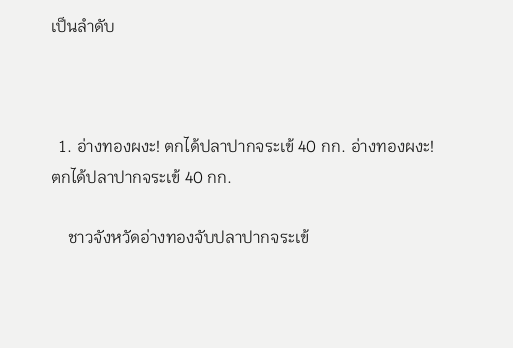เป็นลำดับ



  1. อ่างทองผงะ! ตกได้ปลาปากจระเข้ 40 กก. อ่างทองผงะ! ตกได้ปลาปากจระเข้ 40 กก.

    ชาวจังหวัดอ่างทองจับปลาปากจระเข้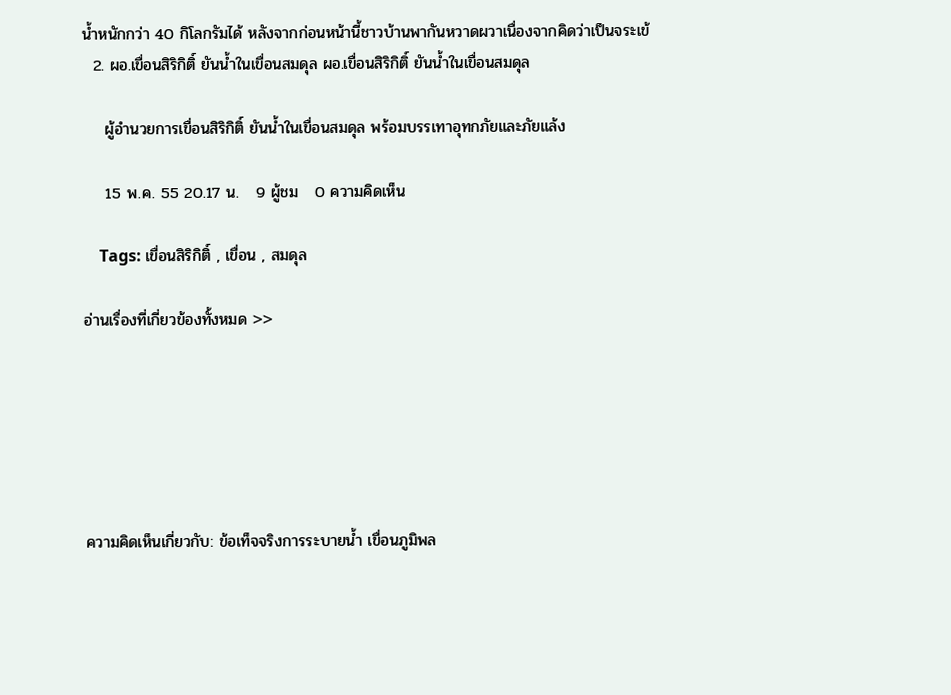น้ำหนักกว่า 40 กิโลกรัมได้ หลังจากก่อนหน้านี้ชาวบ้านพากันหวาดผวาเนื่องจากคิดว่าเป็นจระเข้
  2. ผอ.เขื่อนสิริกิติ์ ยันน้ำในเขื่อนสมดุล ผอ.เขื่อนสิริกิติ์ ยันน้ำในเขื่อนสมดุล

    ผู้อำนวยการเขื่อนสิริกิติ์ ยันน้ำในเขื่อนสมดุล พร้อมบรรเทาอุทกภัยและภัยแล้ง

    15 พ.ค. 55 20.17 น.   9 ผู้ชม   0 ความคิดเห็น

    Tags: เขื่อนสิริกิติ์ , เขื่อน , สมดุล

อ่านเรื่องที่เกี่ยวข้องทั้งหมด >>






ความคิดเห็นเกี่ยวกับ: ข้อเท็จจริงการระบายน้ำ เขื่อนภูมิพล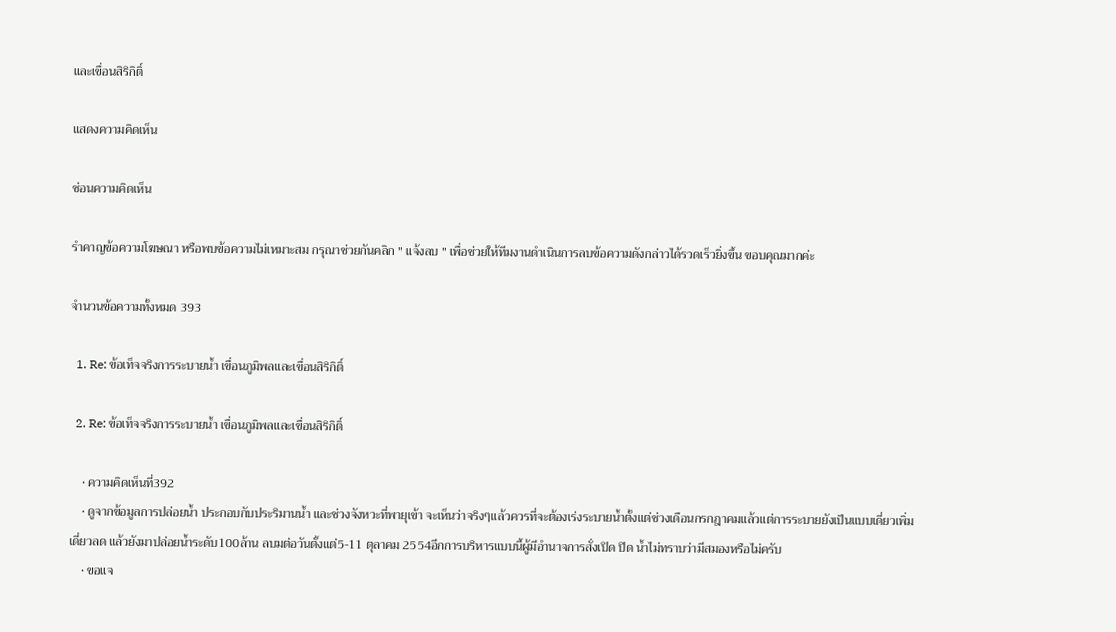และเขื่อนสิริกิติ์

แสดงความคิดเห็น

ซ่อนความคิดเห็น

รำคาญข้อความโฆษณา หรือพบข้อความไม่เหมาะสม กรุณาช่วยกันคลิก " แจ้งลบ " เพื่อช่วยให้ทีมงานดำเนินการลบข้อความดังกล่าวได้รวดเร็วยิ่งขึ้น ขอบคุณมากค่ะ

จำนวนข้อความทั้งหมด 393

  1. Re: ข้อเท็จจริงการระบายน้ำ เขื่อนภูมิพลและเขื่อนสิริกิติ์

  2. Re: ข้อเท็จจริงการระบายน้ำ เขื่อนภูมิพลและเขื่อนสิริกิติ์

    • ความคิดเห็นที่392
    • ดูจากข้อมูลการปล่อยน้ำ ประกอบกับประริมานน้ำ และช่วงจังหวะที่พายุเข้า จะเห็นว่าจริงๆแล้วควรที่จะต้องเร่งระบายน้ำตั้งแต่ช่วงเดือนกรกฎาคมแล้วแต่การระบายยังเป็นแบบเดี่ยวเพิ่มเดี่ยวลด แล้วยังมาปล่อยน้ำระดับ100ล้าน ลบมต่อวันตั้งแต่5-11 ตุลาคม 2554อีกการบริหารแบบนี้ผู้มีอำนาจการสั่งเปิด ปิด น้ำไม่ทราบว่ามีสมองหรือไม่ครับ
    • ขอแจ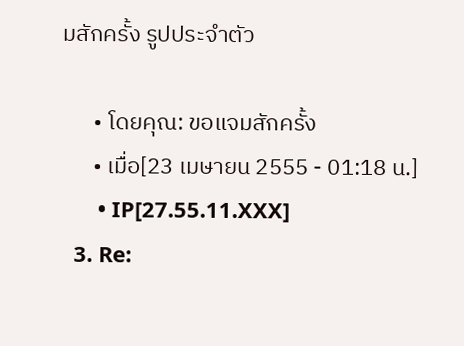มสักครั้ง รูปประจำตัว

      • โดยคุณ: ขอแจมสักครั้ง
      • เมื่อ[23 เมษายน 2555 - 01:18 น.]
      • IP[27.55.11.XXX]
  3. Re: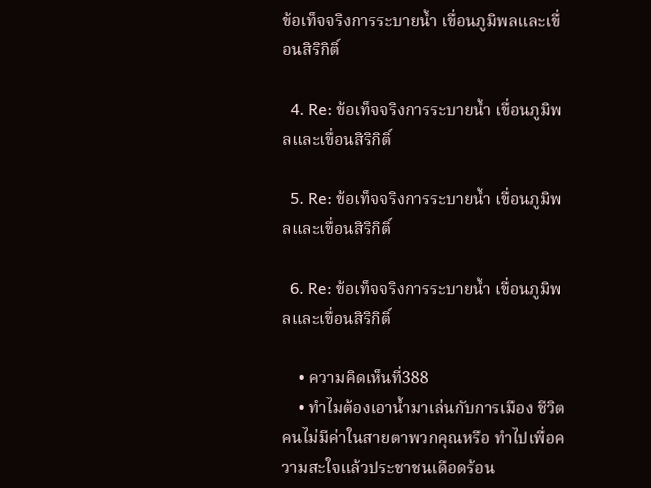ข้อเท็จจริงการระบายน้ำ เขื่อนภูมิพลและเขื่อนสิริกิติ์

  4. Re: ข้อเท็จจริงการระบายน้ำ เขื่อนภูมิพลและเขื่อนสิริกิติ์

  5. Re: ข้อเท็จจริงการระบายน้ำ เขื่อนภูมิพลและเขื่อนสิริกิติ์

  6. Re: ข้อเท็จจริงการระบายน้ำ เขื่อนภูมิพลและเขื่อนสิริกิติ์

    • ความคิดเห็นที่388
    • ทำไมต้องเอาน้ำมาเล่นกับการเมือง ชีวิตคนไม่มีค่าในสายตาพวกคุณหรือ ทำไปเพื่อความสะใจแล้วประชาชนเดือดร้อน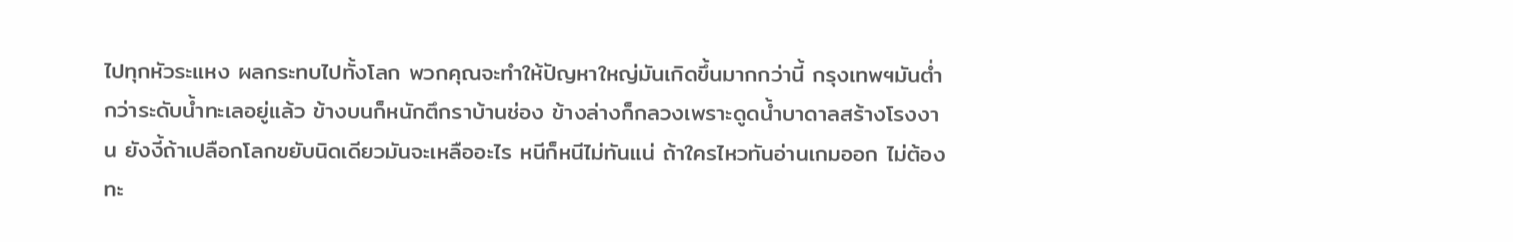ไปทุกหัวระแหง ผลกระทบไปทั้งโลก พวกคุณจะทำให้ปัญหาใหญ่มันเกิดขึ้นมากกว่านี้ กรุงเทพฯมันต่ำกว่าระดับน้ำทะเลอยู่แล้ว ข้างบนก็หนักตึกราบ้านช่อง ข้างล่างก็กลวงเพราะดูดน้ำบาดาลสร้างโรงงาน ยังงี้ถ้าเปลือกโลกขยับนิดเดียวมันจะเหลืออะไร หนีก็หนีไม่ทันแน่ ถ้าใครไหวทันอ่านเกมออก ไม่ต้องทะ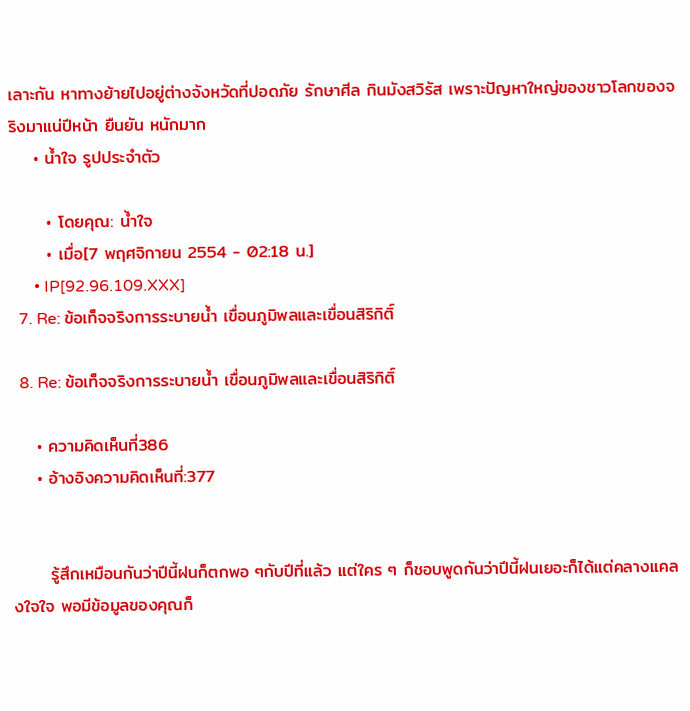เลาะกัน หาทางย้ายไปอยู่ต่างจังหวัดที่ปอดภัย รักษาศีล กินมังสวิรัส เพราะปัญหาใหญ่ของชาวโลกของจริงมาแน่ปีหน้า ยืนยัน หนักมาก
    • น้ำใจ รูปประจำตัว

      • โดยคุณ: น้ำใจ
      • เมื่อ[7 พฤศจิกายน 2554 - 02:18 น.]
      • IP[92.96.109.XXX]
  7. Re: ข้อเท็จจริงการระบายน้ำ เขื่อนภูมิพลและเขื่อนสิริกิติ์

  8. Re: ข้อเท็จจริงการระบายน้ำ เขื่อนภูมิพลและเขื่อนสิริกิติ์

    • ความคิดเห็นที่386
    • อ้างอิงความคิดเห็นที่:377


      รู้สึกเหมือนกันว่าปีนี้ฝนก็ตกพอ ๆกับปีที่แล้ว แต่ใคร ๆ ก็ชอบพูดกันว่าปีนี้ฝนเยอะก็ได้แต่คลางแคลงใจใจ พอมีข้อมูลของคุณก็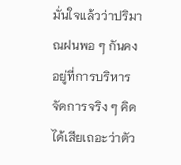มั่นใจแล้วว่าปริมาณฝนพอ ๆ กันคงอยู่ที่การบริหารจัดการจริง ๆ คิดได้เสียเถอะว่าตัว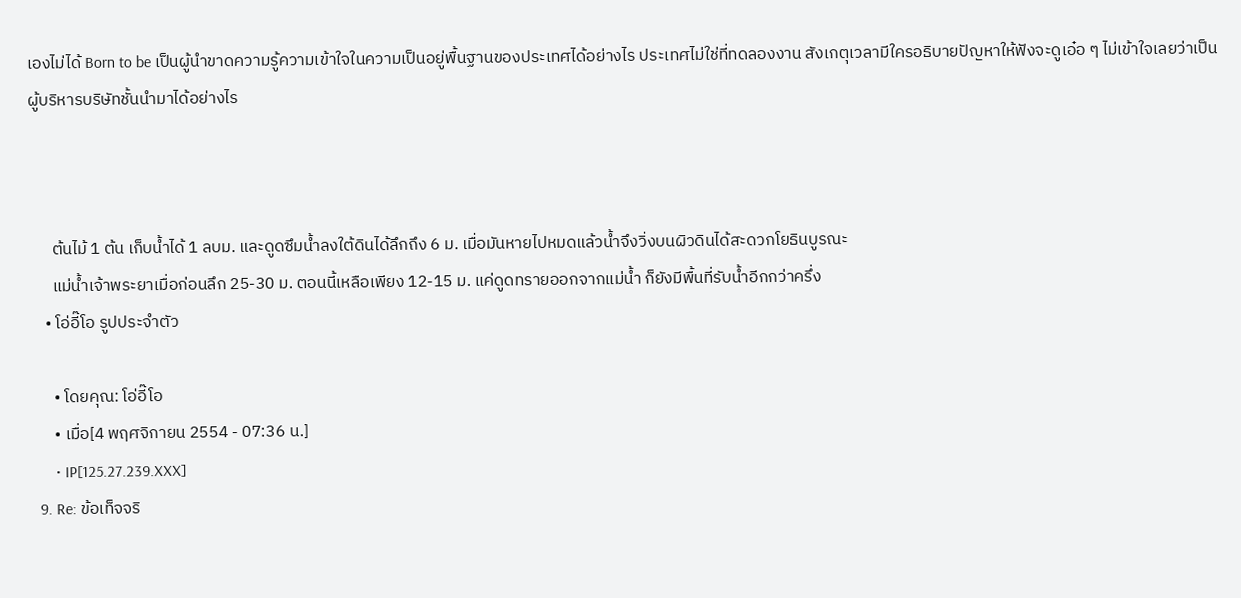เองไม่ได้ Born to be เป็นผู้นำขาดความรู้ความเข้าใจในความเป็นอยู่พื้นฐานของประเทศได้อย่างไร ประเทศไม่ใช่ที่ทดลองงาน สังเกตุเวลามีใครอธิบายปัญหาให้ฟังจะดูเอ๋อ ๆ ไม่เข้าใจเลยว่าเป็นผู้บริหารบริษัทชั้นนำมาได้อย่างไร



      ต้นไม้ 1 ต้น เก็บน้ำได้ 1 ลบม. และดูดซึมน้ำลงใต้ดินได้ลึกถึง 6 ม. เมื่อมันหายไปหมดแล้วน้ำจึงวิ่งบนผิวดินได้สะดวกโยธินบูรณะ
      แม่น้ำเจ้าพระยาเมื่อก่อนลึก 25-30 ม. ตอนนี้เหลือเพียง 12-15 ม. แค่ดูดทรายออกจากแม่น้ำ ก็ยังมีพื้นที่รับน้ำอีกกว่าครึ่ง
    • โอ่อี๊โอ รูปประจำตัว

      • โดยคุณ: โอ่อี๊โอ
      • เมื่อ[4 พฤศจิกายน 2554 - 07:36 น.]
      • IP[125.27.239.XXX]
  9. Re: ข้อเท็จจริ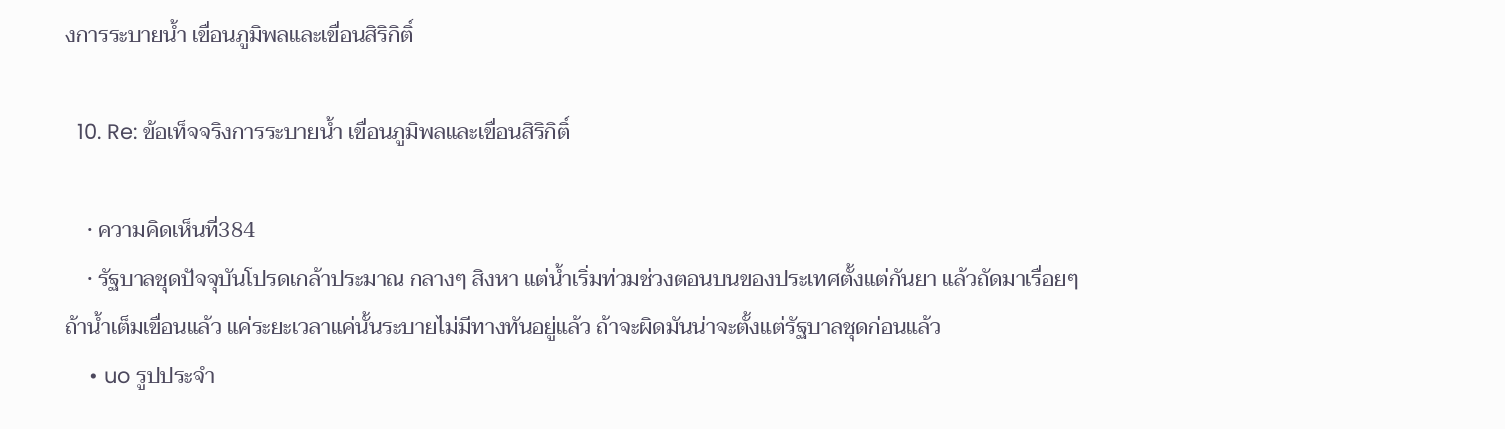งการระบายน้ำ เขื่อนภูมิพลและเขื่อนสิริกิติ์

  10. Re: ข้อเท็จจริงการระบายน้ำ เขื่อนภูมิพลและเขื่อนสิริกิติ์

    • ความคิดเห็นที่384
    • รัฐบาลชุดปัจจุบันโปรดเกล้าประมาณ กลางๆ สิงหา แต่น้ำเริ่มท่วมช่วงตอนบนของประเทศตั้งแต่กันยา แล้วถัดมาเรื่อยๆถ้าน้ำเต็มเขื่อนแล้ว แค่ระยะเวลาแค่นั้นระบายไม่มีทางทันอยู่แล้ว ถ้าจะผิดมันน่าจะตั้งแต่รัฐบาลชุดก่อนแล้ว
    • uo รูปประจำ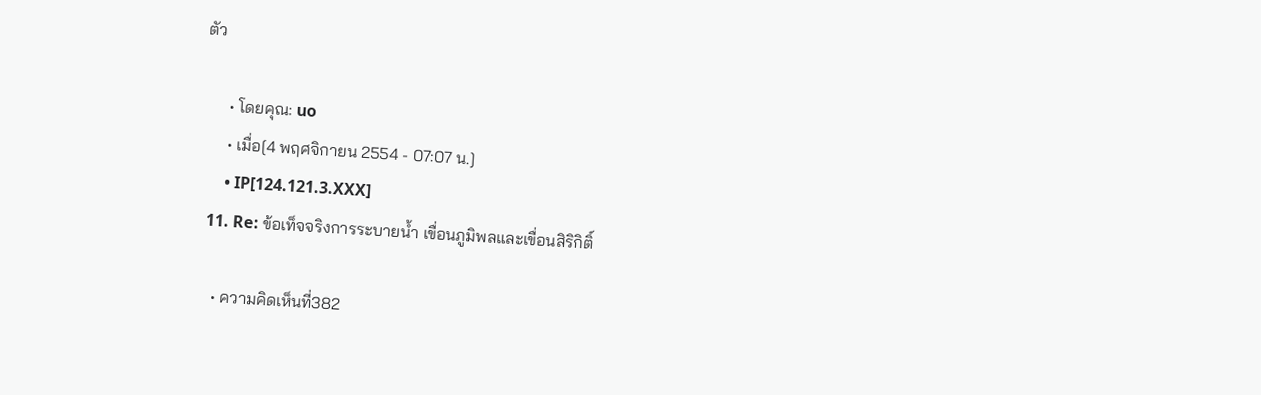ตัว

      • โดยคุณ: uo
      • เมื่อ[4 พฤศจิกายน 2554 - 07:07 น.]
      • IP[124.121.3.XXX]
  11. Re: ข้อเท็จจริงการระบายน้ำ เขื่อนภูมิพลและเขื่อนสิริกิติ์

    • ความคิดเห็นที่382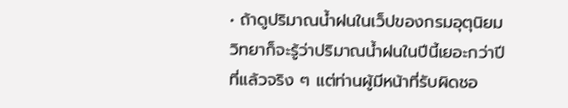• ถ้าดูปริมาณน้ำฝนในเว็ปของกรมอุตุนิยมวิทยาก็จะรู้ว่าปริมาณน้ำฝนในปีนี้เยอะกว่าปีที่แล้วจริง ๆ แต่ท่านผู้มีหน้าที่รับผิดชอ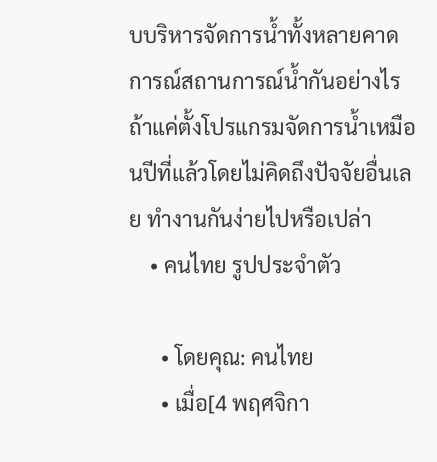บบริหารจัดการน้ำทั้งหลายคาดการณ์สถานการณ์น้ำกันอย่างไร ถ้าแค่ตั้งโปรแกรมจัดการน้ำเหมือนปีที่แล้วโดยไม่คิดถึงปัจจัยอื่นเลย ทำงานกันง่ายไปหรือเปล่า
    • คนไทย รูปประจำตัว

      • โดยคุณ: คนไทย
      • เมื่อ[4 พฤศจิกา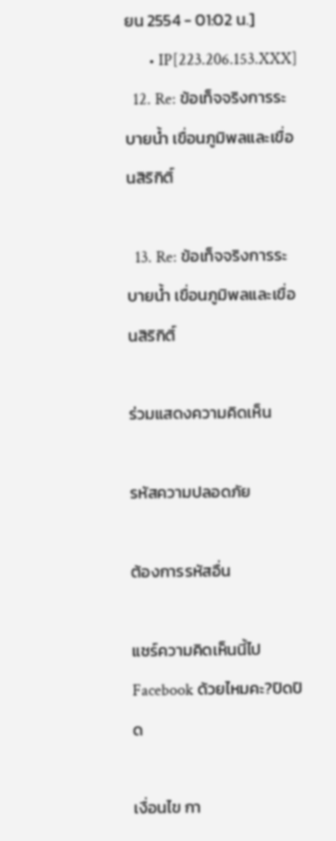ยน 2554 - 01:02 น.]
      • IP[223.206.153.XXX]
  12. Re: ข้อเท็จจริงการระบายน้ำ เขื่อนภูมิพลและเขื่อนสิริกิติ์

  13. Re: ข้อเท็จจริงการระบายน้ำ เขื่อนภูมิพลและเขื่อนสิริกิติ์

ร่วมแสดงความคิดเห็น

รหัสความปลอดภัย

ต้องการรหัสอื่น

แชร์ความคิดเห็นนี้ไป Facebook ด้วยไหมคะ?ปิดปิด

เงื่อนไข กา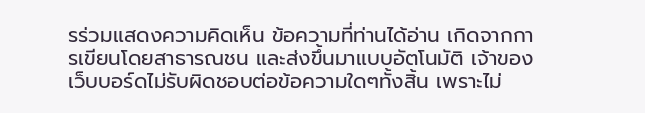รร่วมแสดงความคิดเห็น ข้อความที่ท่านได้อ่าน เกิดจากการเขียนโดยสาธารณชน และส่งขึ้นมาแบบอัตโนมัติ เจ้าของเว็บบอร์ดไม่รับผิดชอบต่อข้อความใดๆทั้งสิ้น เพราะไม่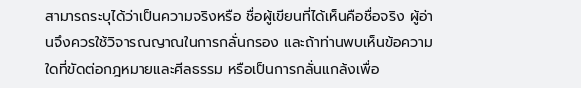สามารถระบุได้ว่าเป็นความจริงหรือ ชื่อผู้เขียนที่ได้เห็นคือชื่อจริง ผู้อ่านจึงควรใช้วิจารณญาณในการกลั่นกรอง และถ้าท่านพบเห็นข้อความใดที่ขัดต่อกฎหมายและศีลธรรม หรือเป็นการกลั่นแกล้งเพื่อ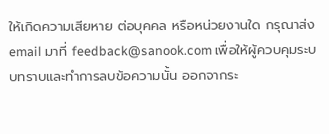ให้เกิดความเสียหาย ต่อบุคคล หรือหน่วยงานใด กรุณาส่ง email มาที่ feedback@sanook.com เพื่อให้ผู้ควบคุมระบบทราบและทำการลบข้อความนั้น ออกจากระ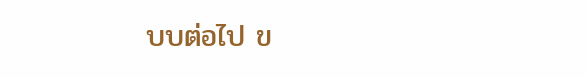บบต่อไป ข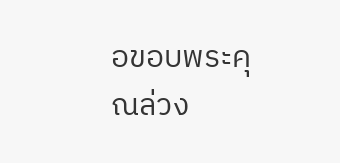อขอบพระคุณล่วง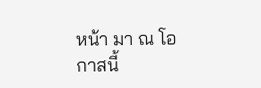หน้า มา ณ โอกาสนี้